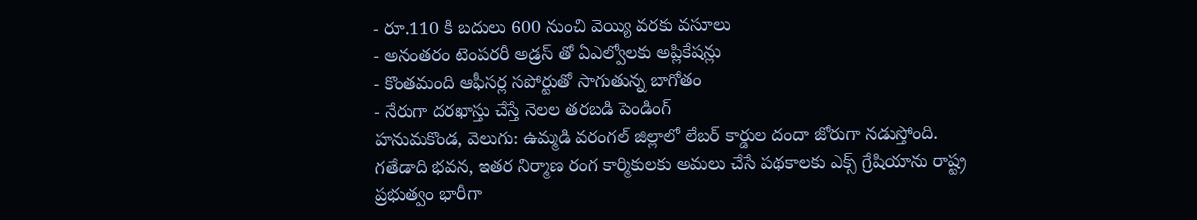- రూ.110 కి బదులు 600 నుంచి వెయ్యి వరకు వసూలు
- అనంతరం టెంపరరీ అడ్రస్ తో ఏఎల్వోలకు అప్లికేషన్లు
- కొంతమంది ఆఫీసర్ల సపోర్టుతో సాగుతున్న బాగోతం
- నేరుగా దరఖాస్తు చేస్తే నెలల తరబడి పెండింగ్
హనుమకొండ, వెలుగు: ఉమ్మడి వరంగల్ జిల్లాలో లేబర్ కార్డుల దందా జోరుగా నడుస్తోంది. గతేడాది భవన, ఇతర నిర్మాణ రంగ కార్మికులకు అమలు చేసే పథకాలకు ఎక్స్ గ్రేషియాను రాష్ట్ర ప్రభుత్వం భారీగా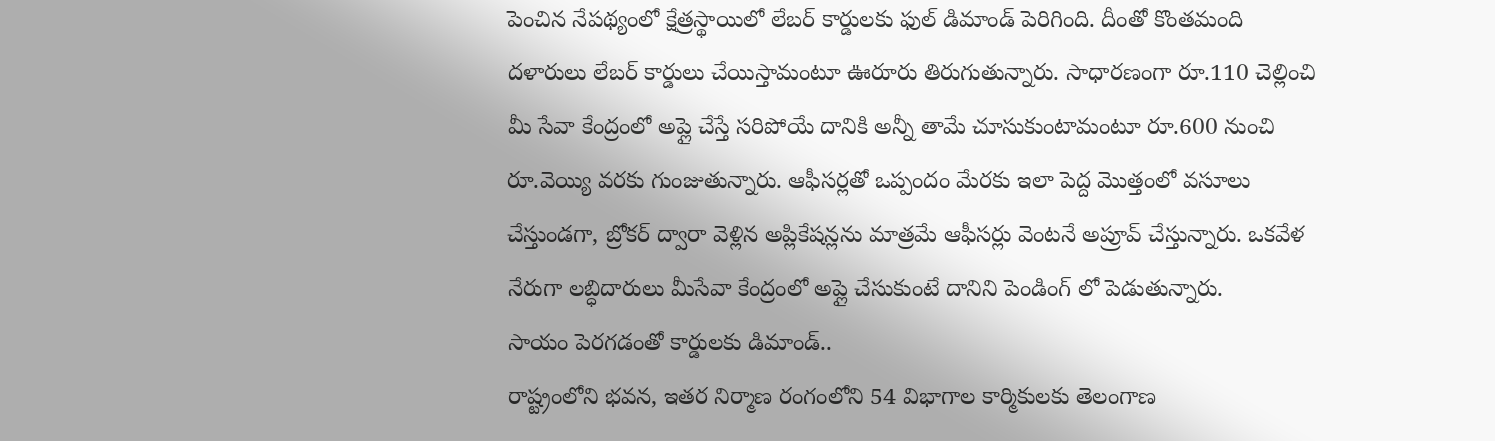పెంచిన నేపథ్యంలో క్షేత్రస్థాయిలో లేబర్ కార్డులకు ఫుల్ డిమాండ్ పెరిగింది. దీంతో కొంతమంది దళారులు లేబర్ కార్డులు చేయిస్తామంటూ ఊరూరు తిరుగుతున్నారు. సాధారణంగా రూ.110 చెల్లించి మీ సేవా కేంద్రంలో అప్లై చేస్తే సరిపోయే దానికి అన్నీ తామే చూసుకుంటామంటూ రూ.600 నుంచి రూ.వెయ్యి వరకు గుంజుతున్నారు. ఆఫీసర్లతో ఒప్పందం మేరకు ఇలా పెద్ద మొత్తంలో వసూలు చేస్తుండగా, బ్రోకర్ ద్వారా వెళ్లిన అప్లికేషన్లను మాత్రమే ఆఫీసర్లు వెంటనే అప్రూవ్ చేస్తున్నారు. ఒకవేళ నేరుగా లబ్ధిదారులు మీసేవా కేంద్రంలో అప్లై చేసుకుంటే దానిని పెండింగ్ లో పెడుతున్నారు.
సాయం పెరగడంతో కార్డులకు డిమాండ్..
రాష్ట్రంలోని భవన, ఇతర నిర్మాణ రంగంలోని 54 విభాగాల కార్మికులకు తెలంగాణ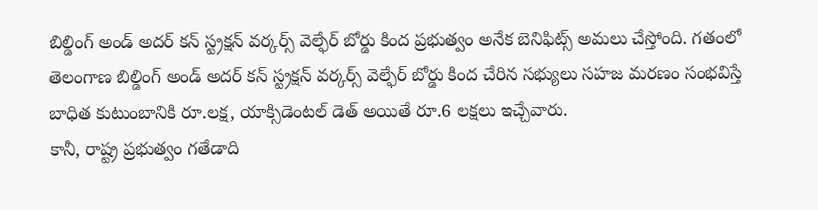బిల్డింగ్ అండ్ అదర్ కన్ స్ట్రక్షన్ వర్కర్స్ వెల్ఫేర్ బోర్డు కింద ప్రభుత్వం అనేక బెనిఫిట్స్ అమలు చేస్తోంది. గతంలో తెలంగాణ బిల్డింగ్ అండ్ అదర్ కన్ స్ట్రక్షన్ వర్కర్స్ వెల్ఫేర్ బోర్డు కింద చేరిన సభ్యులు సహజ మరణం సంభవిస్తే బాధిత కుటుంబానికి రూ.లక్ష, యాక్సిడెంటల్ డెత్ అయితే రూ.6 లక్షలు ఇచ్చేవారు.
కానీ, రాష్ట్ర ప్రభుత్వం గతేడాది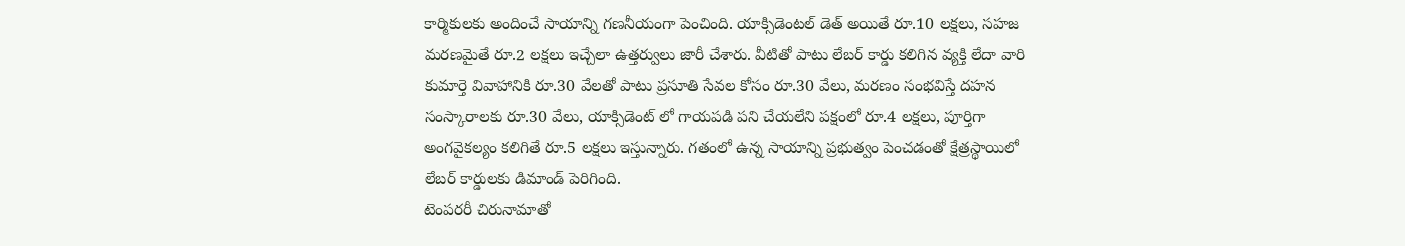కార్మికులకు అందించే సాయాన్ని గణనీయంగా పెంచింది. యాక్సిడెంటల్ డెత్ అయితే రూ.10 లక్షలు, సహజ మరణమైతే రూ.2 లక్షలు ఇచ్చేలా ఉత్తర్వులు జారీ చేశారు. వీటితో పాటు లేబర్ కార్డు కలిగిన వ్యక్తి లేదా వారి కుమార్తె వివాహానికి రూ.30 వేలతో పాటు ప్రసూతి సేవల కోసం రూ.30 వేలు, మరణం సంభవిస్తే దహన సంస్కారాలకు రూ.30 వేలు, యాక్సిడెంట్ లో గాయపడి పని చేయలేని పక్షంలో రూ.4 లక్షలు, పూర్తిగా అంగవైకల్యం కలిగితే రూ.5 లక్షలు ఇస్తున్నారు. గతంలో ఉన్న సాయాన్ని ప్రభుత్వం పెంచడంతో క్షేత్రస్థాయిలో లేబర్ కార్డులకు డిమాండ్ పెరిగింది.
టెంపరరీ చిరునామాతో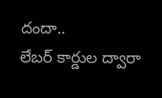దందా..
లేబర్ కార్డుల ద్వారా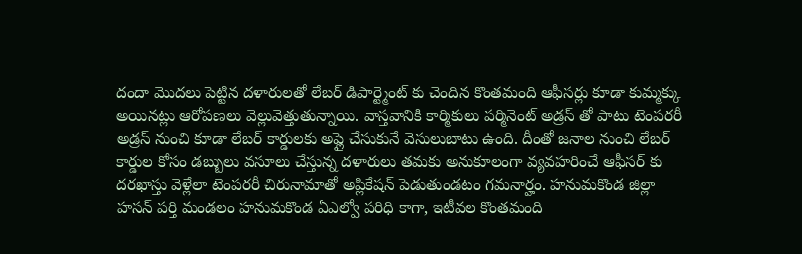దందా మొదలు పెట్టిన దళారులతో లేబర్ డిపార్ట్మెంట్ కు చెందిన కొంతమంది ఆఫీసర్లు కూడా కుమ్మక్కు అయినట్లు ఆరోపణలు వెల్లువెత్తుతున్నాయి. వాస్తవానికి కార్మికులు పర్మినెంట్ అడ్రస్ తో పాటు టెంపరరీ అడ్రస్ నుంచి కూడా లేబర్ కార్డులకు అప్లై చేసుకునే వెసులుబాటు ఉంది. దీంతో జనాల నుంచి లేబర్ కార్డుల కోసం డబ్బులు వసూలు చేస్తున్న దళారులు తమకు అనుకూలంగా వ్యవహరించే ఆఫీసర్ కు దరఖాస్తు వెళ్లేలా టెంపరరీ చిరునామాతో అప్లికేషన్ పెడుతుండటం గమనార్హం. హనుమకొండ జిల్లా హసన్ పర్తి మండలం హనుమకొండ ఏఎల్వో పరిధి కాగా, ఇటీవల కొంతమంది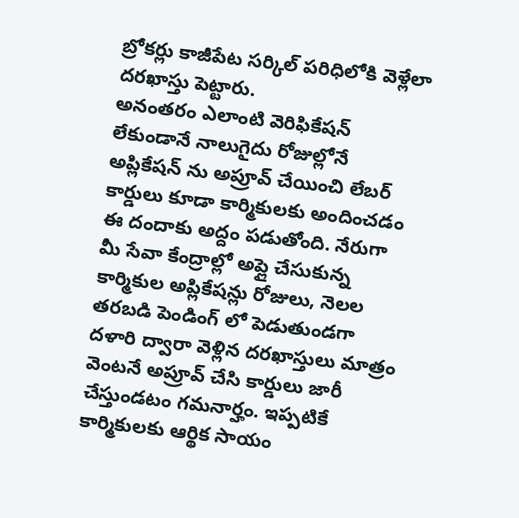బ్రోకర్లు కాజీపేట సర్కిల్ పరిధిలోకి వెళ్లేలా దరఖాస్తు పెట్టారు.
అనంతరం ఎలాంటి వెరిఫికేషన్ లేకుండానే నాలుగైదు రోజుల్లోనే అప్లికేషన్ ను అప్రూవ్ చేయించి లేబర్ కార్డులు కూడా కార్మికులకు అందించడం ఈ దందాకు అద్దం పడుతోంది. నేరుగా మీ సేవా కేంద్రాల్లో అప్లై చేసుకున్న కార్మికుల అప్లికేషన్లు రోజులు, నెలల తరబడి పెండింగ్ లో పెడుతుండగా దళారి ద్వారా వెళ్లిన దరఖాస్తులు మాత్రం వెంటనే అప్రూవ్ చేసి కార్డులు జారీ చేస్తుండటం గమనార్హం. ఇప్పటికే కార్మికులకు ఆర్థిక సాయం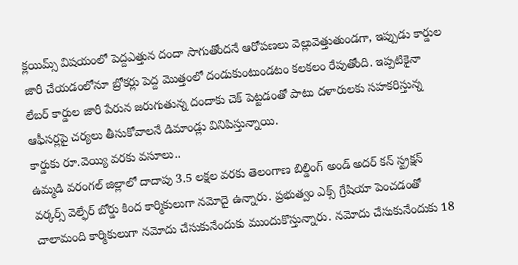క్లయిమ్స్ విషయంలో పెద్దఎత్తున దందా సాగుతోందనే ఆరోపణలు వెల్లువెత్తుతుండగా, ఇప్పుడు కార్డుల జారీ చేయడంలోనూ బ్రోకర్లు పెద్ద మొత్తంలో దండుకుంటుండటం కలకలం రేపుతోంది. ఇప్పటికైనా లేబర్ కార్డుల జారీ పేరున జరుగుతున్న దందాకు చెక్ పెట్టడంతో పాటు దళారులకు సహకరిస్తున్న ఆఫీసర్లపై చర్యలు తీసుకోవాలనే డిమాండ్లు వినిపిస్తున్నాయి.
కార్డుకు రూ.వెయ్యి వరకు వసూలు..
ఉమ్మడి వరంగల్ జిల్లాలో దాదాపు 3.5 లక్షల వరకు తెలంగాణ బిల్డింగ్ అండ్ అదర్ కన్ స్ట్రక్షన్ వర్కర్స్ వెల్ఫేర్ బోర్డు కింద కార్మికులుగా నమోదై ఉన్నారు. ప్రభుత్వం ఎక్స్ గ్రేషియా పెంచడంతో చాలామంది కార్మికులుగా నమోదు చేసుకునేందుకు ముందుకొస్తున్నారు. నమోదు చేసుకునేందుకు 18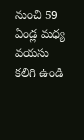నుంచి 59 ఏండ్ల మధ్య వయసు కలిగి ఉండి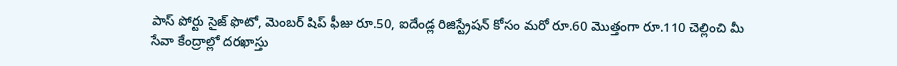పాస్ పోర్టు సైజ్ ఫొటో, మెంబర్ షిప్ ఫీజు రూ.50, ఐదేండ్ల రిజిస్ట్రేషన్ కోసం మరో రూ.60 మొత్తంగా రూ.110 చెల్లించి మీ సేవా కేంద్రాల్లో దరఖాస్తు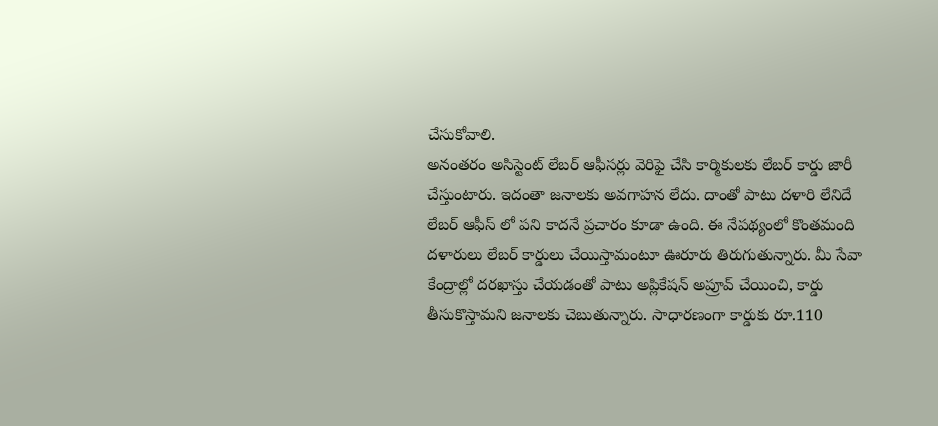చేసుకోవాలి.
అనంతరం అసిస్టెంట్ లేబర్ ఆఫీసర్లు వెరిఫై చేసి కార్మికులకు లేబర్ కార్డు జారీ చేస్తుంటారు. ఇదంతా జనాలకు అవగాహన లేదు. దాంతో పాటు దళారి లేనిదే లేబర్ ఆఫీస్ లో పని కాదనే ప్రచారం కూడా ఉంది. ఈ నేపథ్యంలో కొంతమంది దళారులు లేబర్ కార్డులు చేయిస్తామంటూ ఊరూరు తిరుగుతున్నారు. మీ సేవా కేంద్రాల్లో దరఖాస్తు చేయడంతో పాటు అప్లికేషన్ అప్రూవ్ చేయించి, కార్డు తీసుకొస్తామని జనాలకు చెబుతున్నారు. సాధారణంగా కార్డుకు రూ.110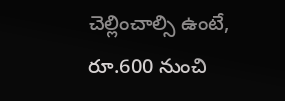చెల్లించాల్సి ఉంటే, రూ.600 నుంచి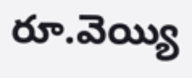రూ.వెయ్యి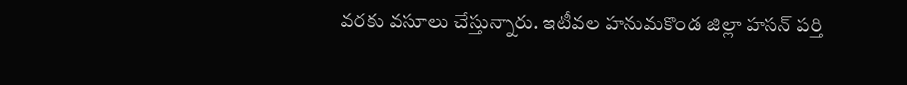వరకు వసూలు చేస్తున్నారు. ఇటీవల హనుమకొండ జిల్లా హసన్ పర్తి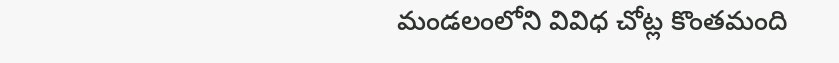మండలంలోని వివిధ చోట్ల కొంతమంది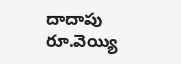దాదాపు రూ.వెయ్యి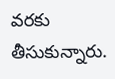వరకు తీసుకున్నారు.